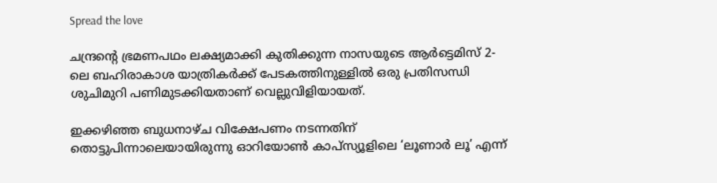Spread the love

ചന്ദ്രന്റെ ഭ്രമണപഥം ലക്ഷ്യമാക്കി കുതിക്കുന്ന നാസയുടെ ആർട്ടെമിസ് 2-ലെ ബഹിരാകാശ യാത്രികർക്ക് പേടകത്തിനുള്ളിൽ ഒരു പ്രതിസന്ധി ശുചിമുറി പണിമുടക്കിയതാണ് വെല്ലുവിളിയായത്.

ഇക്കഴിഞ്ഞ ബുധനാഴ്ച വിക്ഷേപണം നടന്നതിന് തൊട്ടുപിന്നാലെയായിരുന്നു ഓറിയോൺ കാപ്സ്യൂളിലെ ‘ലൂണാർ ലൂ’ എന്ന്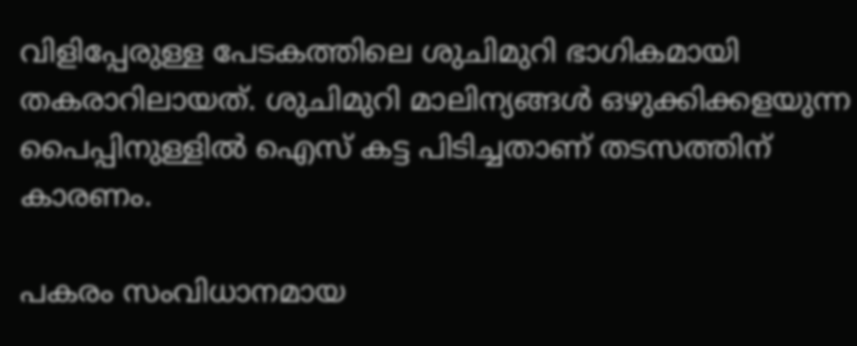വിളിപ്പേരുള്ള പേടകത്തിലെ ശുചിമുറി ഭാഗികമായി തകരാറിലായത്. ശുചിമുറി മാലിന്യങ്ങൾ ഒഴുക്കിക്കളയുന്ന പൈപ്പിനുള്ളിൽ ഐസ് കട്ട പിടിച്ചതാണ് തടസത്തിന് കാരണം.

പകരം സംവിധാനമായ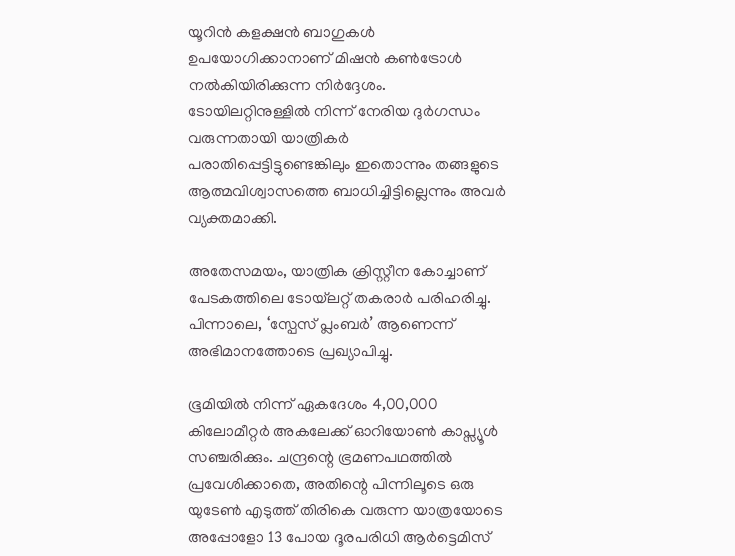യൂറിൻ കളക്ഷൻ ബാഗുകൾ ഉപയോഗിക്കാനാണ് മിഷൻ കൺട്രോൾ നൽകിയിരിക്കുന്ന നിർദ്ദേശം. ടോയിലറ്റിനുള്ളിൽ നിന്ന് നേരിയ ദുർഗന്ധം വരുന്നതായി യാത്രികർ പരാതിപ്പെട്ടിട്ടുണ്ടെങ്കിലും ഇതൊന്നും തങ്ങളുടെ ആത്മവിശ്വാസത്തെ ബാധിച്ചിട്ടില്ലെന്നും അവർ വ്യക്തമാക്കി.

അതേസമയം, യാത്രിക ക്രിസ്റ്റീന കോച്ചാണ് പേടകത്തിലെ ടോയ്‌ലറ്റ് തകരാർ പരിഹരിച്ചു. പിന്നാലെ, ‘സ്പേസ് പ്ലംബർ’ ആണെന്ന് അഭിമാനത്തോടെ പ്രഖ്യാപിച്ചു.

ഭൂമിയിൽ നിന്ന് ഏകദേശം 4,00,000 കിലോമീറ്റർ അകലേക്ക് ഓറിയോൺ കാപ്സ്യൂൾ സഞ്ചരിക്കും. ചന്ദ്രന്റെ ഭ്രമണപഥത്തിൽ പ്രവേശിക്കാതെ, അതിന്റെ പിന്നിലൂടെ ഒരു യുടേൺ എടുത്ത് തിരികെ വരുന്ന യാത്രയോടെ അപ്പോളോ 13 പോയ ദൂരപരിധി ആർട്ടെമിസ്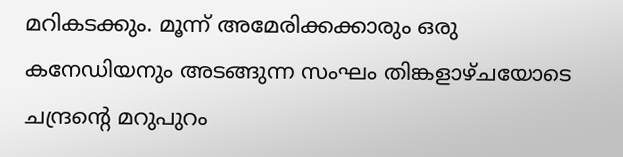മറികടക്കും. മൂന്ന് അമേരിക്കക്കാരും ഒരു കനേഡിയനും അടങ്ങുന്ന സംഘം തിങ്കളാഴ്ചയോടെ ചന്ദ്രന്റെ മറുപുറം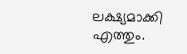ലക്ഷ്യമാക്കി എത്തും.